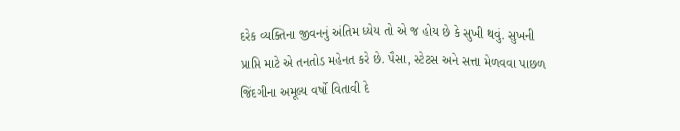દરેક વ્યક્તિના જીવનનું અંતિમ ધ્યેય તો એ જ હોય છે કે સુખી થવું. સુખની પ્રાપ્તિ માટે એ તનતોડ મહેનત કરે છે. પૈસા, સ્ટેટસ અને સત્તા મેળવવા પાછળ જિંદગીના અમૂલ્ય વર્ષો વિતાવી દે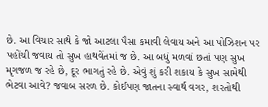છે. આ વિચાર સાથે કે જો આટલા પૈસા કમાવી લેવાય અને આ પોઝિશન પર પહોંચી જવાય તો સુખ હાથવેંતમાં જ છે. આ બધું મળવાં છતાં પણ સુખ મૃગજળ જ રહે છે, દૂર ભાગતું રહે છે. એવું શું કરી શકાય કે સુખ સામેથી ભેટવા આવે? જવાબ સરળ છે. કોઈપણ જાતના સ્વાર્થ વગર, શરતોથી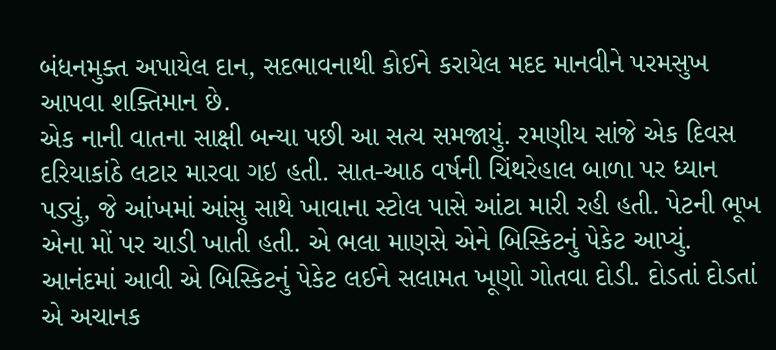બંધનમુક્ત અપાયેલ દાન, સદભાવનાથી કોઈને કરાયેલ મદદ માનવીને પરમસુખ આપવા શક્તિમાન છે.
એક નાની વાતના સાક્ષી બન્યા પછી આ સત્ય સમજાયું. રમણીય સાંજે એક દિવસ દરિયાકાંઠે લટાર મારવા ગઇ હતી. સાત-આઠ વર્ષની ચિંથરેહાલ બાળા પર ધ્યાન પડ્યું, જે આંખમાં આંસુ સાથે ખાવાના સ્ટોલ પાસે આંટા મારી રહી હતી. પેટની ભૂખ એના મોં પર ચાડી ખાતી હતી. એ ભલા માણસે એને બિસ્કિટનું પેકેટ આપ્યું. આનંદમાં આવી એ બિસ્કિટનું પેકેટ લઈને સલામત ખૂણો ગોતવા દોડી. દોડતાં દોડતાં એ અચાનક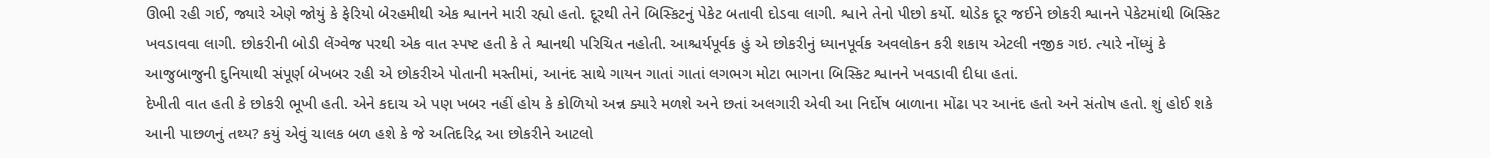ઊભી રહી ગઈ, જ્યારે એણે જોયું કે ફેરિયો બેરહમીથી એક શ્વાનને મારી રહ્યો હતો. દૂરથી તેને બિસ્કિટનું પેકેટ બતાવી દોડવા લાગી. શ્વાને તેનો પીછો કર્યો. થોડેક દૂર જઈને છોકરી શ્વાનને પેકેટમાંથી બિસ્કિટ ખવડાવવા લાગી. છોકરીની બોડી લેંગ્વેજ પરથી એક વાત સ્પષ્ટ હતી કે તે શ્વાનથી પરિચિત નહોતી. આશ્ચર્યપૂર્વક હું એ છોકરીનું ધ્યાનપૂર્વક અવલોકન કરી શકાય એટલી નજીક ગઇ. ત્યારે નોંધ્યું કે આજુબાજુની દુનિયાથી સંપૂર્ણ બેખબર રહી એ છોકરીએ પોતાની મસ્તીમાં, આનંદ સાથે ગાયન ગાતાં ગાતાં લગભગ મોટા ભાગના બિસ્કિટ શ્વાનને ખવડાવી દીધા હતાં.
દેખીતી વાત હતી કે છોકરી ભૂખી હતી. એને કદાચ એ પણ ખબર નહીં હોય કે કોળિયો અન્ન ક્યારે મળશે અને છતાં અલગારી એવી આ નિર્દોષ બાળાના મોંઢા પર આનંદ હતો અને સંતોષ હતો. શું હોઈ શકે આની પાછળનું તથ્ય? કયું એવું ચાલક બળ હશે કે જે અતિદરિદ્ર આ છોકરીને આટલો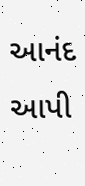આનંદ આપી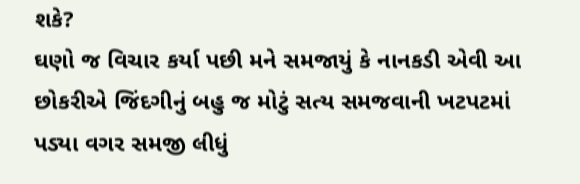શકે?
ઘણો જ વિચાર કર્યા પછી મને સમજાયું કે નાનકડી એવી આ છોકરીએ જિંદગીનું બહુ જ મોટું સત્ય સમજવાની ખટપટમાં પડ્યા વગર સમજી લીધું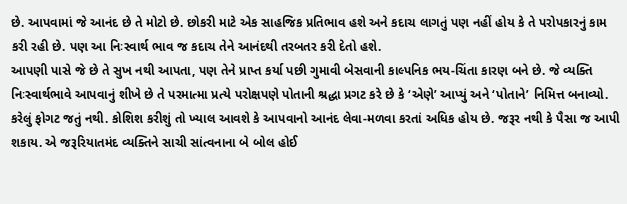છે. આપવામાં જે આનંદ છે તે મોટો છે. છોકરી માટે એક સાહજિક પ્રતિભાવ હશે અને કદાચ લાગતું પણ નહીં હોય કે તે પરોપકારનું કામ કરી રહી છે. પણ આ નિઃસ્વાર્થ ભાવ જ કદાચ તેને આનંદથી તરબતર કરી દેતો હશે.
આપણી પાસે જે છે તે સુખ નથી આપતા, પણ તેને પ્રાપ્ત કર્યા પછી ગુમાવી બેસવાની કાલ્પનિક ભય-ચિંતા કારણ બને છે. જે વ્યક્તિ નિઃસ્વાર્થભાવે આપવાનું શીખે છે તે પરમાત્મા પ્રત્યે પરોક્ષપણે પોતાની શ્રદ્ધા પ્રગટ કરે છે કે ‘એણે’ આપ્યું અને ‘પોતાને’ નિમિત્ત બનાવ્યો. કરેલું ફોગટ જતું નથી. કોશિશ કરીશું તો ખ્યાલ આવશે કે આપવાનો આનંદ લેવા-મળવા કરતાં અધિક હોય છે. જરૂર નથી કે પૈસા જ આપી શકાય. એ જરૂરિયાતમંદ વ્યક્તિને સાચી સાંત્વનાના બે બોલ હોઈ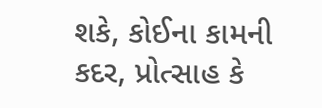શકે, કોઈના કામની કદર, પ્રોત્સાહ કે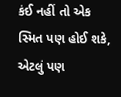કંઈ નહીં તો એક સ્મિત પણ હોઈ શકે, એટલું પણ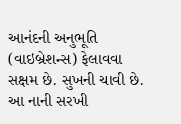આનંદની અનુભૂતિ (વાઇબ્રેશન્સ) ફેલાવવા સક્ષમ છે. સુખની ચાવી છે. આ નાની સરખી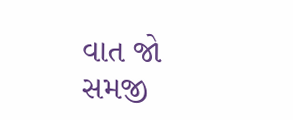વાત જો સમજી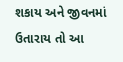શકાય અને જીવનમાં ઉતારાય તો આ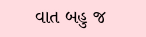વાત બહુ જ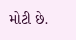મોટી છે.